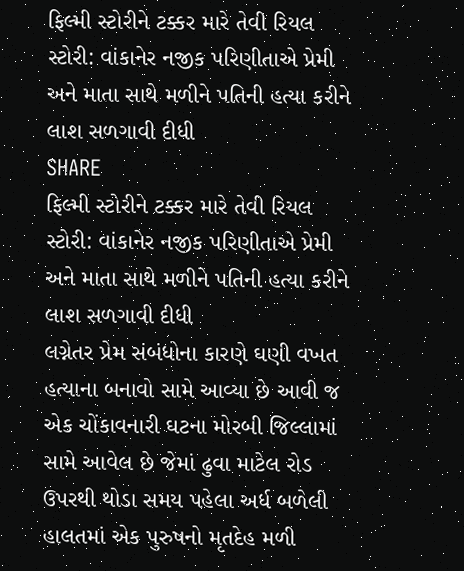ફિલ્મી સ્ટોરીને ટક્કર મારે તેવી રિયલ સ્ટોરી: વાંકાનેર નજીક પરિણીતાએ પ્રેમી અને માતા સાથે મળીને પતિની હત્યા કરીને લાશ સળગાવી દીધી
SHARE
ફિલ્મી સ્ટોરીને ટક્કર મારે તેવી રિયલ સ્ટોરી: વાંકાનેર નજીક પરિણીતાએ પ્રેમી અને માતા સાથે મળીને પતિની હત્યા કરીને લાશ સળગાવી દીધી
લગ્નેતર પ્રેમ સંબંધોના કારણે ઘણી વખત હત્યાના બનાવો સામે આવ્યા છે આવી જ એક ચોંકાવનારી ઘટના મોરબી જિલ્લામાં સામે આવેલ છે જેમાં ઢુવા માટેલ રોડ ઉપરથી થોડા સમય પહેલા અર્ધ બળેલી હાલતમાં એક પુરુષનો મૃતદેહ મળી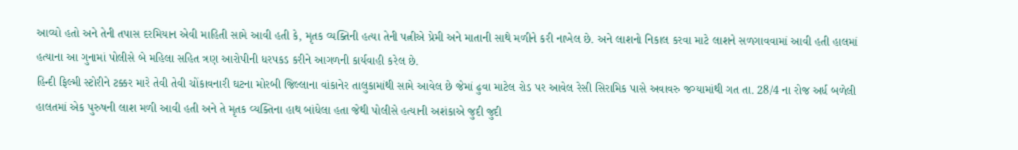આવ્યો હતો અને તેની તપાસ દરમિયાન એવી માહિતી સામે આવી હતી કે, મૃતક વ્યક્તિની હત્યા તેની પત્નીએ પ્રેમી અને માતાની સાથે મળીને કરી નાખેલ છે. અને લાશનો નિકાલ કરવા માટે લાશને સળગાવવામાં આવી હતી હાલમાં હત્યાના આ ગુનામાં પોલીસે બે મહિલા સહિત ત્રણ આરોપીની ધરપકડ કરીને આગળની કાર્યવાહી કરેલ છે.
હિન્દી ફિલ્મી સ્ટોરીને ટક્કર મારે તેવી તેવી ચોંકાવનારી ઘટના મોરબી જિલ્લાના વાંકાનેર તાલુકામાંથી સામે આવેલ છે જેમાં ઢુવા માટેલ રોડ પર આવેલ રેસી સિરામિક પાસે અવાવરુ જગ્યામાંથી ગત તા. 28/4 ના રોજ અર્ધ બળેલી હાલતમાં એક પુરુષની લાશ મળી આવી હતી અને તે મૃતક વ્યક્તિના હાથ બાંધેલા હતા જેથી પોલીસે હત્યાની અશંકાએ જુદી જુદી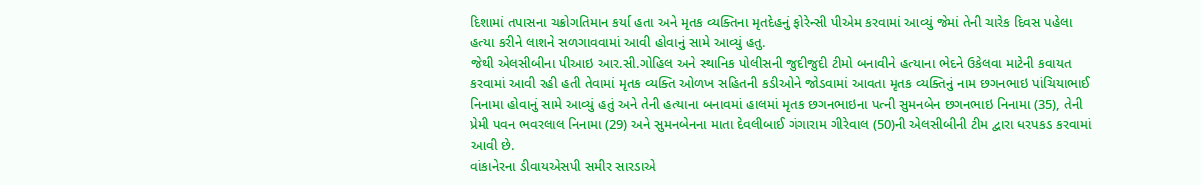દિશામાં તપાસના ચક્રોગતિમાન કર્યા હતા અને મૃતક વ્યક્તિના મૃતદેહનું ફોરેન્સી પીએમ કરવામાં આવ્યું જેમાં તેની ચારેક દિવસ પહેલા હત્યા કરીને લાશને સળગાવવામાં આવી હોવાનું સામે આવ્યું હતુ.
જેથી એલસીબીના પીઆઇ આર.સી.ગોહિલ અને સ્થાનિક પોલીસની જુદીજુદી ટીમો બનાવીને હત્યાના ભેદને ઉકેલવા માટેની કવાયત કરવામાં આવી રહી હતી તેવામાં મૃતક વ્યક્તિ ઓળખ સહિતની કડીઓને જોડવામાં આવતા મૃતક વ્યક્તિનું નામ છગનભાઇ પાંચિયાભાઈ નિનામા હોવાનું સામે આવ્યું હતું અને તેની હત્યાના બનાવમાં હાલમાં મૃતક છગનભાઇના પત્ની સુમનબેન છગનભાઇ નિનામા (35), તેની પ્રેમી પવન ભવરલાલ નિનામા (29) અને સુમનબેનના માતા દેવલીબાઈ ગંગારામ ગીરેવાલ (50)ની એલસીબીની ટીમ દ્વારા ધરપકડ કરવામાં આવી છે.
વાંકાનેરના ડીવાયએસપી સમીર સારડાએ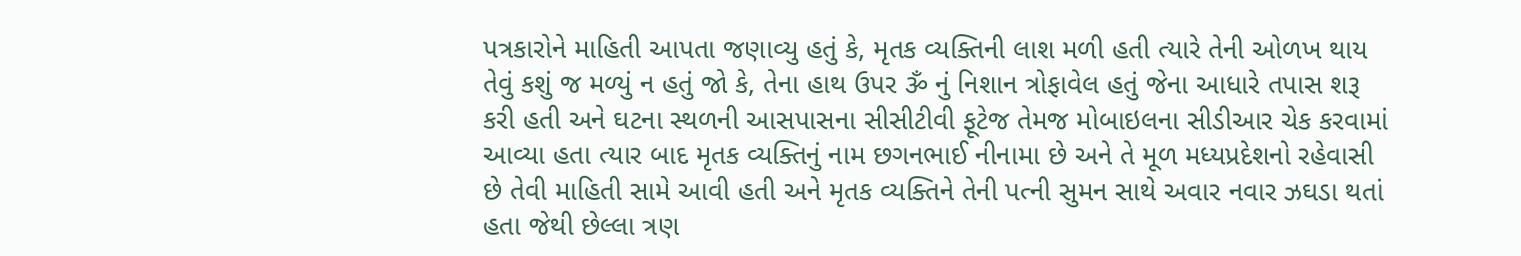પત્રકારોને માહિતી આપતા જણાવ્યુ હતું કે, મૃતક વ્યક્તિની લાશ મળી હતી ત્યારે તેની ઓળખ થાય તેવું કશું જ મળ્યું ન હતું જો કે, તેના હાથ ઉપર ૐ નું નિશાન ત્રોફાવેલ હતું જેના આધારે તપાસ શરૂ કરી હતી અને ઘટના સ્થળની આસપાસના સીસીટીવી ફૂટેજ તેમજ મોબાઇલના સીડીઆર ચેક કરવામાં આવ્યા હતા ત્યાર બાદ મૃતક વ્યક્તિનું નામ છગનભાઈ નીનામા છે અને તે મૂળ મધ્યપ્રદેશનો રહેવાસી છે તેવી માહિતી સામે આવી હતી અને મૃતક વ્યક્તિને તેની પત્ની સુમન સાથે અવાર નવાર ઝઘડા થતાં હતા જેથી છેલ્લા ત્રણ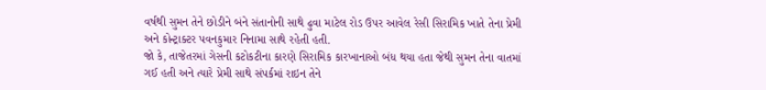વર્ષથી સુમન તેને છોડીને બંને સંતાનોની સાથે ઢુવા માટેલ રોડ ઉપર આવેલ રેસી સિરામિક ખાતે તેના પ્રેમી અને કોન્ટ્રાક્ટર પવનકુમાર નિનામા સાથે રહેતી હતી.
જો કે, તાજેતરમાં ગેસની કટોકટીના કારણે સિરામિક કારખાનાઓ બંધ થયા હતા જેથી સુમન તેના વાતમાં ગઈ હતી અને ત્યારે પ્રેમી સાથે સંપર્કમાં રાઇન તેને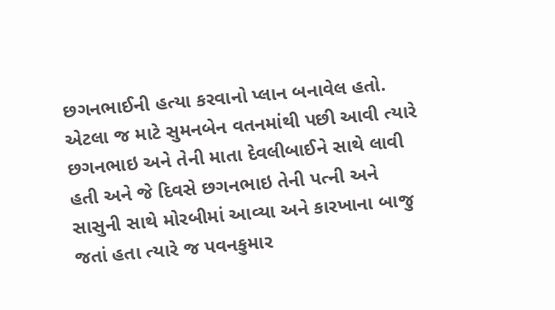છગનભાઈની હત્યા કરવાનો પ્લાન બનાવેલ હતો. એટલા જ માટે સુમનબેન વતનમાંથી પછી આવી ત્યારે છગનભાઇ અને તેની માતા દેવલીબાઈને સાથે લાવી હતી અને જે દિવસે છગનભાઇ તેની પત્ની અને સાસુની સાથે મોરબીમાં આવ્યા અને કારખાના બાજુ જતાં હતા ત્યારે જ પવનકુમાર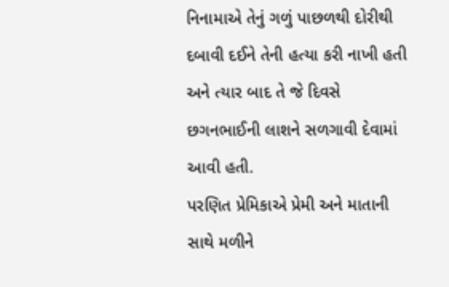નિનામાએ તેનું ગળું પાછળથી દોરીથી દબાવી દઈને તેની હત્યા કરી નાખી હતી અને ત્યાર બાદ તે જે દિવસે છગનભાઈની લાશને સળગાવી દેવામાં આવી હતી.
પરણિત પ્રેમિકાએ પ્રેમી અને માતાની સાથે મળીને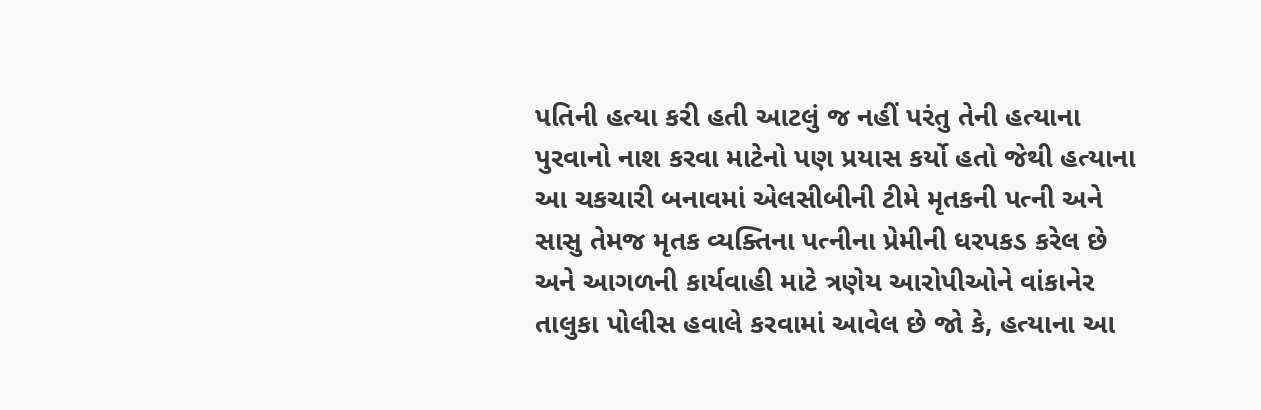પતિની હત્યા કરી હતી આટલું જ નહીં પરંતુ તેની હત્યાના પુરવાનો નાશ કરવા માટેનો પણ પ્રયાસ કર્યો હતો જેથી હત્યાના આ ચકચારી બનાવમાં એલસીબીની ટીમે મૃતકની પત્ની અને સાસુ તેમજ મૃતક વ્યક્તિના પત્નીના પ્રેમીની ધરપકડ કરેલ છે અને આગળની કાર્યવાહી માટે ત્રણેય આરોપીઓને વાંકાનેર તાલુકા પોલીસ હવાલે કરવામાં આવેલ છે જો કે, હત્યાના આ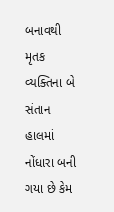બનાવથી મૃતક વ્યક્તિના બે સંતાન હાલમાં નોંધારા બની ગયા છે કેમ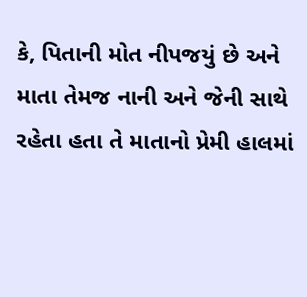કે, પિતાની મોત નીપજયું છે અને માતા તેમજ નાની અને જેની સાથે રહેતા હતા તે માતાનો પ્રેમી હાલમાં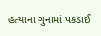હત્યાના ગુનામાં પકડાઈ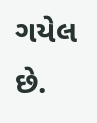ગયેલ છે.